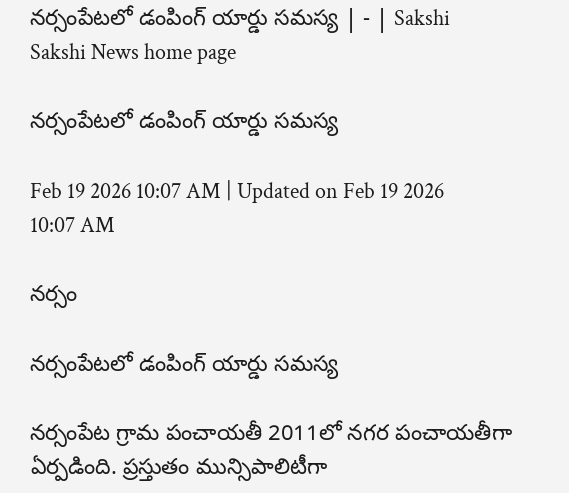నర్సంపేటలో డంపింగ్‌ యార్డు సమస్య | - | Sakshi
Sakshi News home page

నర్సంపేటలో డంపింగ్‌ యార్డు సమస్య

Feb 19 2026 10:07 AM | Updated on Feb 19 2026 10:07 AM

నర్సం

నర్సంపేటలో డంపింగ్‌ యార్డు సమస్య

నర్సంపేట గ్రామ పంచాయతీ 2011లో నగర పంచాయతీగా ఏర్పడింది. ప్రస్తుతం మున్సిపాలిటీగా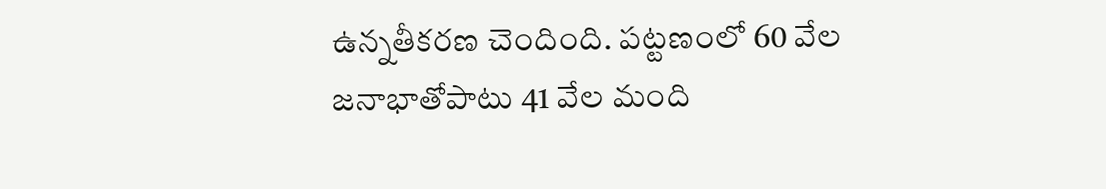ఉన్నతీకరణ చెందింది. పట్టణంలో 60 వేల జనాభాతోపాటు 41 వేల మంది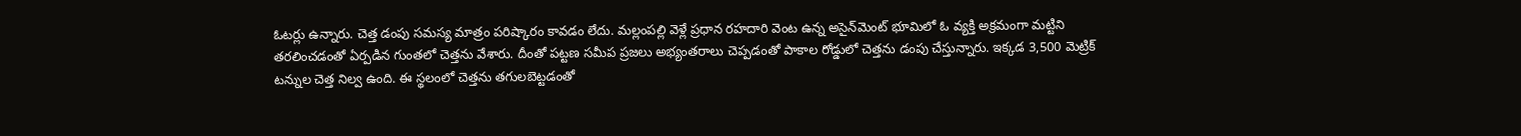ఓటర్లు ఉన్నారు. చెత్త డంపు సమస్య మాత్రం పరిష్కారం కావడం లేదు. మల్లంపల్లి వెళ్లే ప్రధాన రహదారి వెంట ఉన్న అసైన్‌మెంట్‌ భూమిలో ఓ వ్యక్తి అక్రమంగా మట్టిని తరలించడంతో ఏర్పడిన గుంతలో చెత్తను వేశారు. దీంతో పట్టణ సమీప ప్రజలు అభ్యంతరాలు చెప్పడంతో పాకాల రోడ్డులో చెత్తను డంపు చేస్తున్నారు. ఇక్కడ 3,500 మెట్రిక్‌ టన్నుల చెత్త నిల్వ ఉంది. ఈ స్థలంలో చెత్తను తగులబెట్టడంతో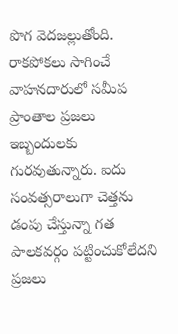పొగ వెదజల్లుతోంది. రాకపోకలు సాగించే వాహనదారులో సమీప ప్రాంతాల ప్రజలు ఇబ్బందులకు గురవుతున్నారు. ఐదు సంవత్సరాలుగా చెత్తను డంపు చేస్తున్నా గత పాలకవర్గం పట్టించుకోలేదని ప్రజలు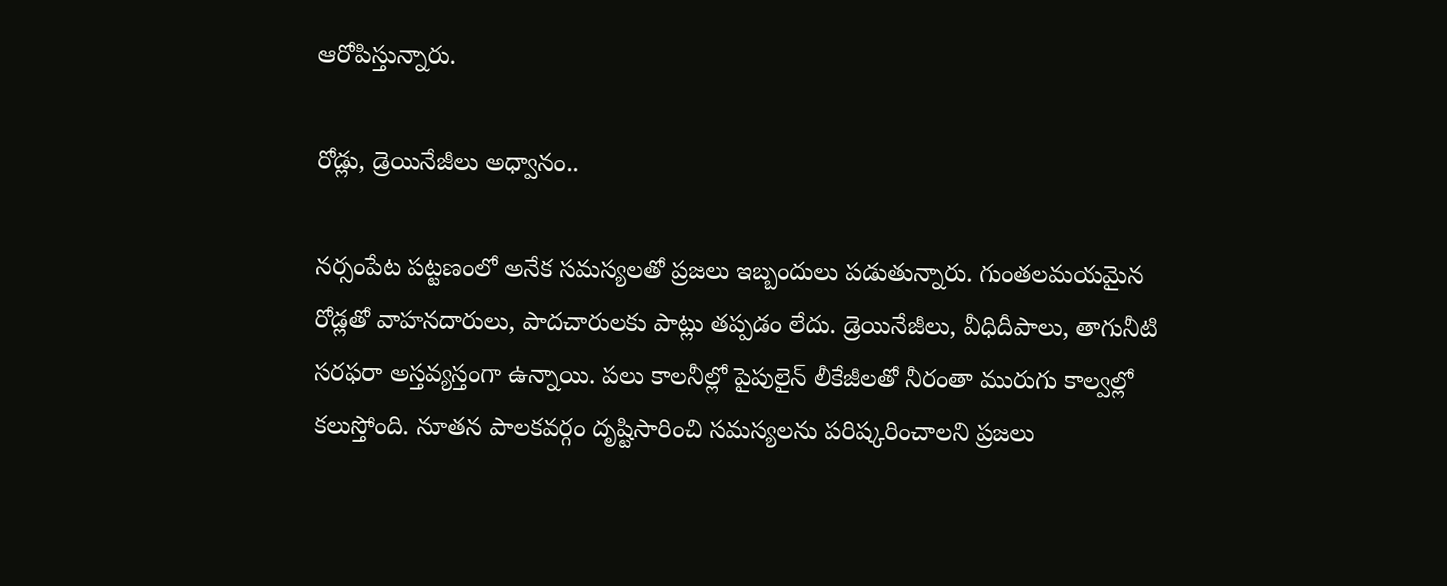ఆరోపిస్తున్నారు.

రోడ్లు, డ్రెయినేజీలు అధ్వానం..

నర్సంపేట పట్టణంలో అనేక సమస్యలతో ప్రజలు ఇబ్బందులు పడుతున్నారు. గుంతలమయమైన రోడ్లతో వాహనదారులు, పాదచారులకు పాట్లు తప్పడం లేదు. డ్రెయినేజీలు, వీధిదీపాలు, తాగునీటి సరఫరా అస్తవ్యస్తంగా ఉన్నాయి. పలు కాలనీల్లో పైపులైన్‌ లీకేజీలతో నీరంతా మురుగు కాల్వల్లో కలుస్తోంది. నూతన పాలకవర్గం దృష్టిసారించి సమస్యలను పరిష్కరించాలని ప్రజలు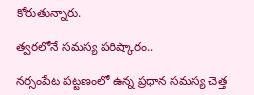కోరుతున్నారు.

త్వరలోనే సమస్య పరిష్కారం..

నర్సంపేట పట్టణంలో ఉన్న ప్రధాన సమస్య చెత్త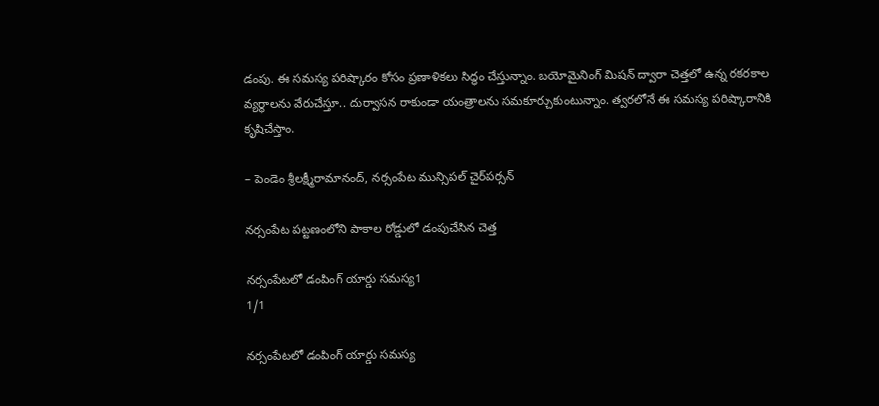డంపు. ఈ సమస్య పరిష్కారం కోసం ప్రణాళికలు సిద్ధం చేస్తున్నాం. బయోమైనింగ్‌ మిషన్‌ ద్వారా చెత్తలో ఉన్న రకరకాల వ్యర్థాలను వేరుచేస్తూ.. దుర్వాసన రాకుండా యంత్రాలను సమకూర్చుకుంటున్నాం. త్వరలోనే ఈ సమస్య పరిష్కారానికి కృషిచేస్తాం.

– పెండెం శ్రీలక్ష్మీరామానంద్‌, నర్సంపేట మున్సిపల్‌ చైర్‌పర్సన్‌

నర్సంపేట పట్టణంలోని పాకాల రోడ్డులో డంపుచేసిన చెత్త

నర్సంపేటలో డంపింగ్‌ యార్డు సమస్య1
1/1

నర్సంపేటలో డంపింగ్‌ యార్డు సమస్య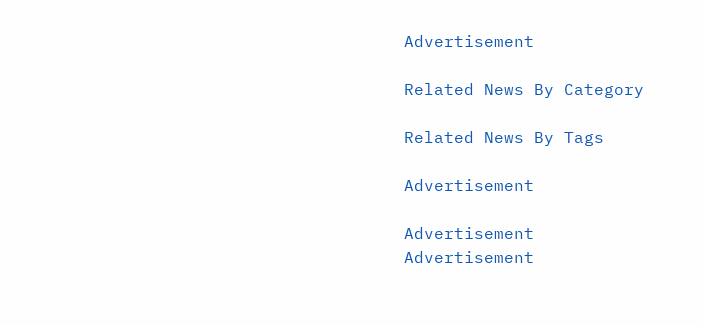Advertisement

Related News By Category

Related News By Tags

Advertisement

Advertisement
Advertisement